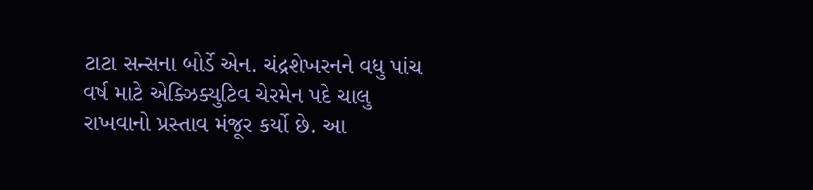ટાટા સન્સના બોર્ડે એન. ચંદ્રશેખરનને વધુ પાંચ વર્ષ માટે એક્ઝિક્યુટિવ ચેરમેન પદે ચાલુ રાખવાનો પ્રસ્તાવ મંજૂર કર્યો છે. આ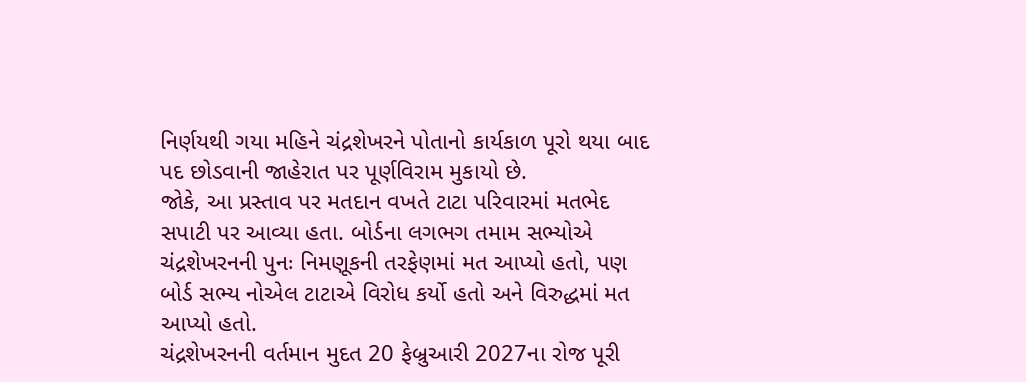નિર્ણયથી ગયા મહિને ચંદ્રશેખરને પોતાનો કાર્યકાળ પૂરો થયા બાદ પદ છોડવાની જાહેરાત પર પૂર્ણવિરામ મુકાયો છે.
જોકે, આ પ્રસ્તાવ પર મતદાન વખતે ટાટા પરિવારમાં મતભેદ સપાટી પર આવ્યા હતા. બોર્ડના લગભગ તમામ સભ્યોએ ચંદ્રશેખરનની પુનઃ નિમણૂકની તરફેણમાં મત આપ્યો હતો, પણ બોર્ડ સભ્ય નોએલ ટાટાએ વિરોધ કર્યો હતો અને વિરુદ્ધમાં મત આપ્યો હતો.
ચંદ્રશેખરનની વર્તમાન મુદત 20 ફેબ્રુઆરી 2027ના રોજ પૂરી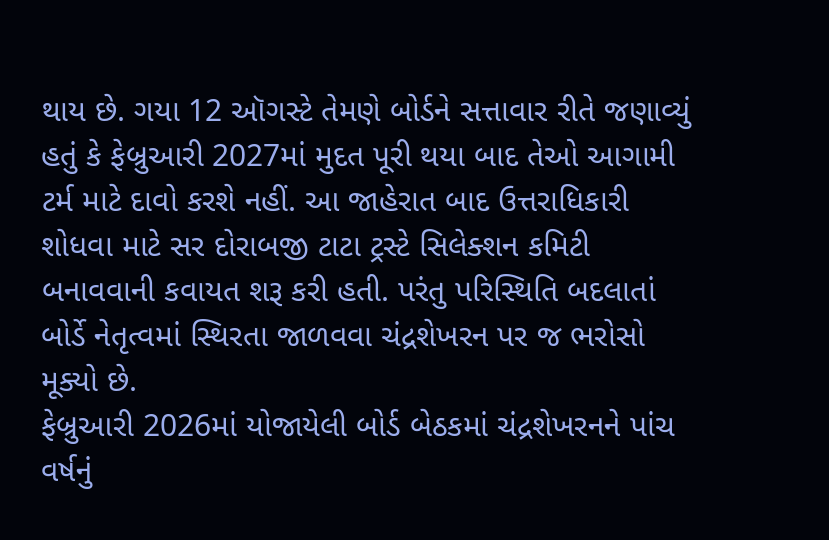થાય છે. ગયા 12 ઑગસ્ટે તેમણે બોર્ડને સત્તાવાર રીતે જણાવ્યું હતું કે ફેબ્રુઆરી 2027માં મુદત પૂરી થયા બાદ તેઓ આગામી ટર્મ માટે દાવો કરશે નહીં. આ જાહેરાત બાદ ઉત્તરાધિકારી શોધવા માટે સર દોરાબજી ટાટા ટ્રસ્ટે સિલેક્શન કમિટી બનાવવાની કવાયત શરૂ કરી હતી. પરંતુ પરિસ્થિતિ બદલાતાં બોર્ડે નેતૃત્વમાં સ્થિરતા જાળવવા ચંદ્રશેખરન પર જ ભરોસો મૂક્યો છે.
ફેબ્રુઆરી 2026માં યોજાયેલી બોર્ડ બેઠકમાં ચંદ્રશેખરનને પાંચ વર્ષનું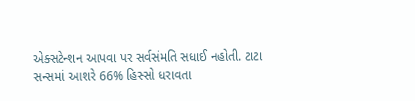એક્સટેન્શન આપવા પર સર્વસંમતિ સધાઈ નહોતી. ટાટા સન્સમાં આશરે 66% હિસ્સો ધરાવતા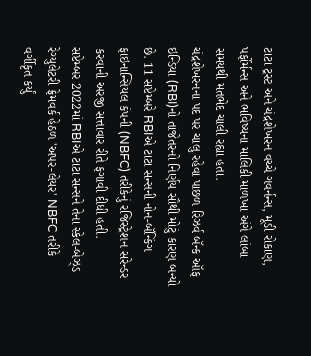ટાટા ટ્રસ્ટ અને ચંદ્રશેખરન વચ્ચે ગવર્નન્સ, મૂડી રોકાણ, પર્ફોર્મન્સ અને ભવિષ્યના માલિકી માળખા અંગે લાંબા સમયથી મતભેદ ચાલી રહ્યા હતા.
ચંદ્રશેખરનના પદ પર ચાલુ રહેવા પાછળ રિઝર્વ બૅન્ક ઑફ ઇન્ડિયા (RBI)નો તાજેતરનો નિર્ણય સૌથી મોટું કારણ બન્યો છે. 11 સપ્ટેમ્બરે RBIએ ટાટા સન્સની નોન-બૅન્કિંગ ફાઇનાન્સિયલ કંપની (NBFC) તરીકેનું રજિસ્ટ્રેશન સરેન્ડર કરવાની અરજી સત્તાવાર રીતે ફગાવી દીધી હતી.
સપ્ટેમ્બર 2022માં RBIએ ટાટા સન્સને તેના સ્કેલ-બેઝ્ડ રેગ્યુલેટરી ફ્રેમવર્ક હેઠળ 'અપર-લેયર' NBFC તરીકે વર્ગીકૃત કર્યું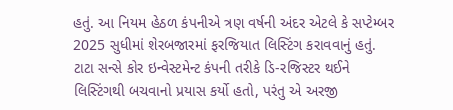હતું. આ નિયમ હેઠળ કંપનીએ ત્રણ વર્ષની અંદર એટલે કે સપ્ટેમ્બર 2025 સુધીમાં શેરબજારમાં ફરજિયાત લિસ્ટિંગ કરાવવાનું હતું. ટાટા સન્સે કોર ઇન્વેસ્ટમેન્ટ કંપની તરીકે ડિ-રજિસ્ટર થઈને લિસ્ટિંગથી બચવાનો પ્રયાસ કર્યો હતો, પરંતુ એ અરજી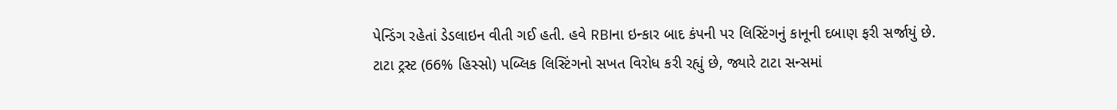પેન્ડિંગ રહેતાં ડેડલાઇન વીતી ગઈ હતી. હવે RBIના ઇન્કાર બાદ કંપની પર લિસ્ટિંગનું કાનૂની દબાણ ફરી સર્જાયું છે.
ટાટા ટ્રસ્ટ (66% હિસ્સો) પબ્લિક લિસ્ટિંગનો સખત વિરોધ કરી રહ્યું છે, જ્યારે ટાટા સન્સમાં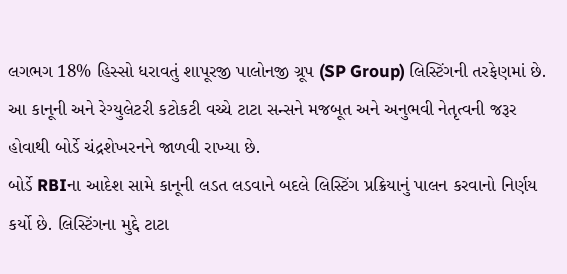લગભગ 18% હિસ્સો ધરાવતું શાપૂરજી પાલોનજી ગ્રૂપ (SP Group) લિસ્ટિંગની તરફેણમાં છે. આ કાનૂની અને રેગ્યુલેટરી કટોકટી વચ્ચે ટાટા સન્સને મજબૂત અને અનુભવી નેતૃત્વની જરૂર હોવાથી બોર્ડે ચંદ્રશેખરનને જાળવી રાખ્યા છે.
બોર્ડે RBIના આદેશ સામે કાનૂની લડત લડવાને બદલે લિસ્ટિંગ પ્રક્રિયાનું પાલન કરવાનો નિર્ણય કર્યો છે. લિસ્ટિંગના મુદ્દે ટાટા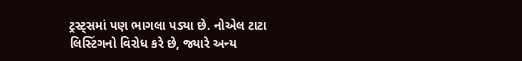ટ્રસ્ટ્સમાં પણ ભાગલા પડ્યા છે. નોએલ ટાટા લિસ્ટિંગનો વિરોધ કરે છે, જ્યારે અન્ય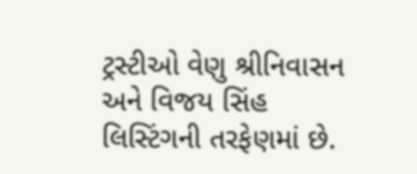ટ્રસ્ટીઓ વેણુ શ્રીનિવાસન અને વિજય સિંહ લિસ્ટિંગની તરફેણમાં છે.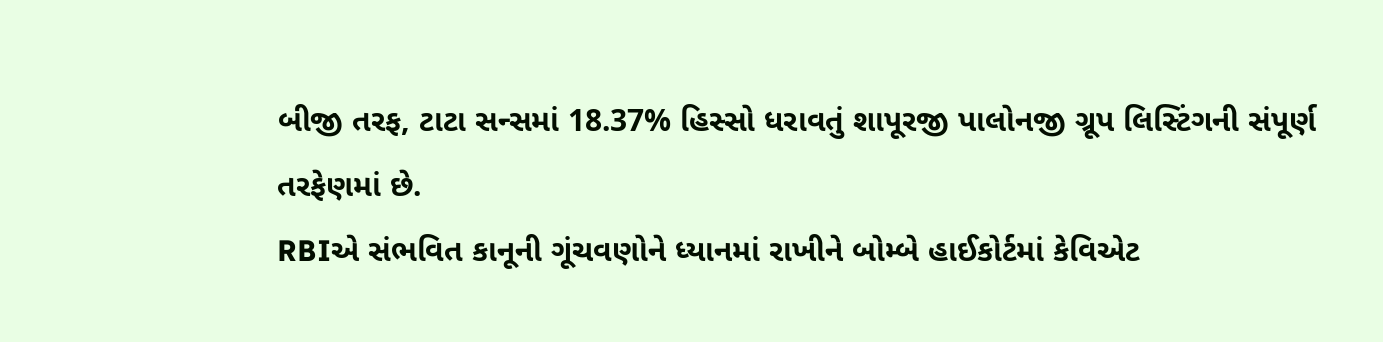બીજી તરફ, ટાટા સન્સમાં 18.37% હિસ્સો ધરાવતું શાપૂરજી પાલોનજી ગ્રૂપ લિસ્ટિંગની સંપૂર્ણ તરફેણમાં છે.
RBIએ સંભવિત કાનૂની ગૂંચવણોને ધ્યાનમાં રાખીને બોમ્બે હાઈકોર્ટમાં કેવિએટ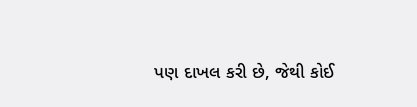પણ દાખલ કરી છે, જેથી કોઈ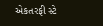એકતરફી સ્ટે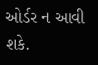ઓર્ડર ન આવી શકે.